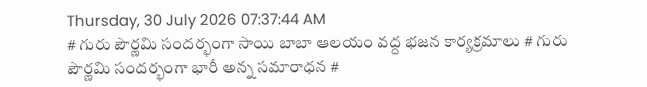Thursday, 30 July 2026 07:37:44 AM
# గురు పౌర్ణమి సందర్భంగా సాయి బాబా ఆలయం వద్ద భజన కార్యక్రమాలు # గురు పౌర్ణమి సందర్భంగా భారీ అన్న సమారాధన #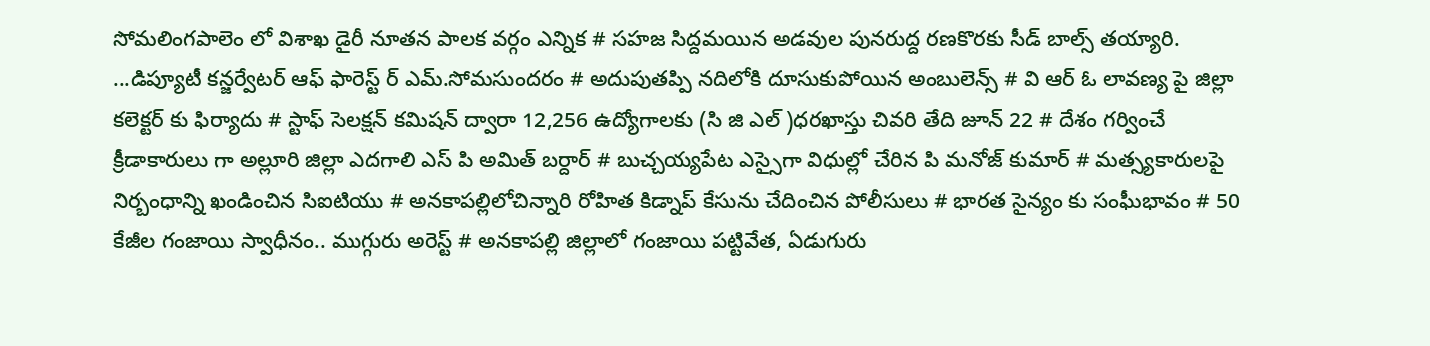సోమలింగపాలెం లో విశాఖ డైరీ నూతన పాలక వర్గం ఎన్నిక # సహజ సిద్దమయిన అడవుల పునరుద్ద రణకొరకు సీడ్ బాల్స్ తయ్యారి. ...డిప్యూటీ కన్జర్వేటర్ ఆఫ్ ఫారెస్ట్ ర్ ఎమ్.సోమసుందరం # అదుపుతప్పి నదిలోకి దూసుకుపోయిన అంబులెన్స్ # వి ఆర్ ఓ లావణ్య పై జిల్లా కలెక్టర్ కు ఫిర్యాదు # స్టాఫ్ సెలక్షన్ కమిషన్ ద్వారా 12,256 ఉద్యోగాలకు (సి జి ఎల్ )ధరఖాస్తు చివరి తేది జూన్ 22 # దేశం గర్వించే క్రీడాకారులు గా అల్లూరి జిల్లా ఎదగాలి ఎస్ పి అమిత్ బర్దార్ # బుచ్చయ్యపేట ఎస్సైగా విధుల్లో చేరిన పి మనోజ్ కుమార్ # మత్స్యకారులపై నిర్బంధాన్ని ఖండించిన సిఐటియు # అనకాపల్లిలోచిన్నారి రోహిత కిడ్నాప్ కేసును చేదించిన పోలీసులు # భారత సైన్యం కు సంఘీభావం # 50 కేజీల గంజాయి స్వాధీనం.. ముగ్గురు అరెస్ట్ # అనకాపల్లి జిల్లాలో గంజాయి పట్టివేత, ఏడుగురు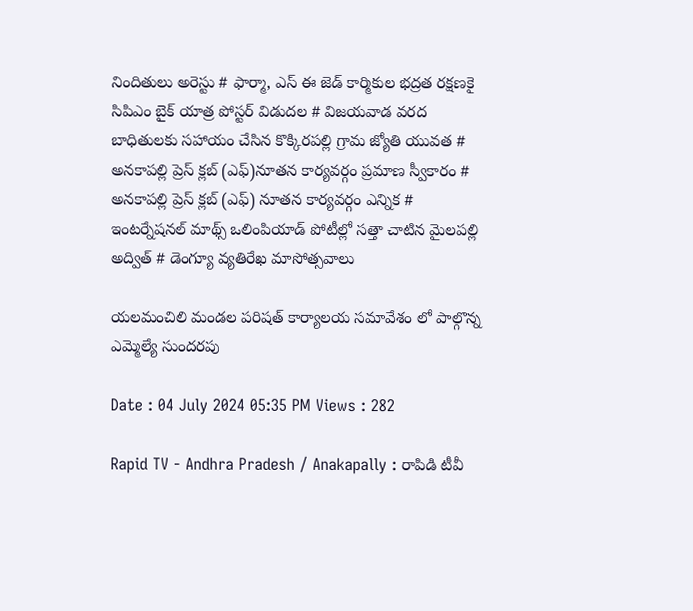నిందితులు అరెస్టు # ఫార్మా, ఎస్ ఈ జెడ్ కార్మికుల భద్రత రక్షణకై సిపిఎం బైక్ యాత్ర పోస్టర్ విడుదల # విజయవాడ వరద బాధితులకు సహాయం చేసిన కొక్కిరపల్లి గ్రామ జ్యోతి యువత # అనకాపల్లి ప్రెస్ క్లబ్ (ఎఫ్)నూతన కార్యవర్గం ప్రమాణ స్వీకారం # అనకాపల్లి ప్రెస్ క్లబ్ (ఎఫ్) నూతన కార్యవర్గం ఎన్నిక # ఇంటర్నేషనల్ మాథ్స్ ఒలింపియాడ్ పోటీల్లో సత్తా చాటిన మైలపల్లి అద్విత్ # డెంగ్యూ వ్యతిరేఖ మాసోత్సవాలు

యలమంచిలి మండల పరిషత్ కార్యాలయ సమావేశం లో పాల్గొన్న ఎమ్మెల్యే సుందరపు

Date : 04 July 2024 05:35 PM Views : 282

Rapid TV - Andhra Pradesh / Anakapally : రాపిడి టీవీ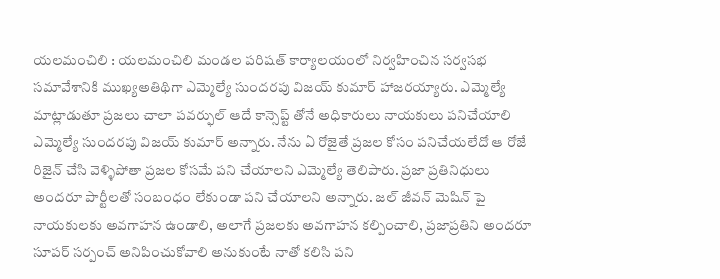యలమంచిలి : యలమంచిలి మండల పరిషత్ కార్యాలయంలో నిర్వహించిన సర్వసభ సమావేశానికి ముఖ్యఅతిథిగా ఎమ్మెల్యే సుందరపు విజయ్ కుమార్ హాజరయ్యారు. ఎమ్మెల్యే మాట్లాడుతూ ప్రజలు చాలా పవర్ఫుల్ ఆదే కాన్సెప్ట్ తోనే అధికారులు నాయకులు పనిచేయాలి ఎమ్మెల్యే సుందరపు విజయ్ కుమార్ అన్నారు. నేను ఏ రోజైతే ప్రజల కోసం పనిచేయలేదో ఆ రోజే రిజైన్ చేసి వెళ్ళిపోతా ప్రజల కోసమే పని చేయాలని ఎమ్మెల్యే తెలిపారు. ప్రజా ప్రతినిధులు అందరూ పార్టీలతో సంబంధం లేకుండా పని చేయాలని అన్నారు. జల్ జీవన్ మెషిన్ పై నాయకులకు అవగాహన ఉండాలి, అలాగే ప్రజలకు అవగాహన కల్పించాలి, ప్రజాప్రతిని అందరూ సూపర్ సర్పంచ్ అనిపించుకోవాలి అనుకుంటే నాతో కలిసి పని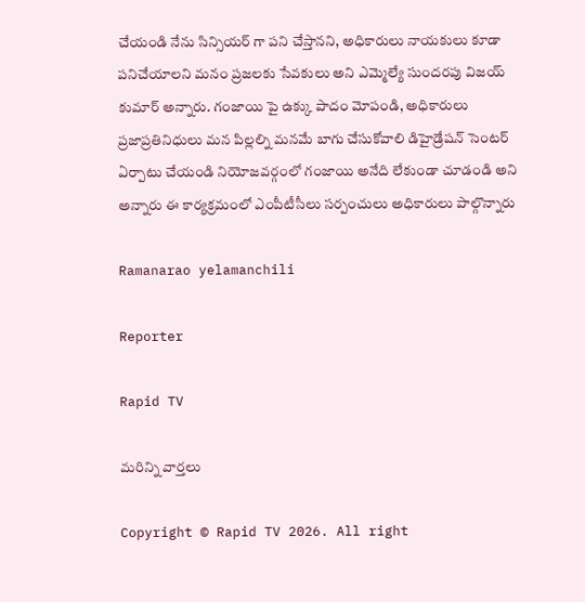చేయండి నేను సిన్సియర్ గా పని చేస్తానని, అధికారులు నాయకులు కూడా పనిచేయాలని మనం ప్రజలకు సేవకులు అని ఎమ్మెల్యే సుందరపు విజయ్ కుమార్ అన్నారు. గంజాయి పై ఉక్కు పాదం మోపండి, అధికారులు ప్రజాప్రతినిధులు మన పిల్లల్ని మనమే బాగు చేసుకోవాలి డిహైడ్రేషన్ సెంటర్ ఏర్పాటు చేయండి నియోజవర్గంలో గంజాయి అనేది లేకుండా చూడండి అని అన్నారు ఈ కార్యక్రమంలో ఎంపీటీసీలు సర్పంచులు అధికారులు పాల్గొన్నారు

Ramanarao yelamanchili

Reporter

Rapid TV

మరిన్ని వార్తలు

Copyright © Rapid TV 2026. All right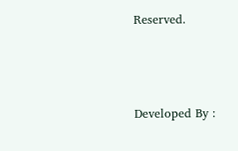Reserved.



Developed By :